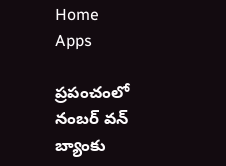Home
Apps

ప్రపంచంలో నంబర్ వన్ బ్యాంకు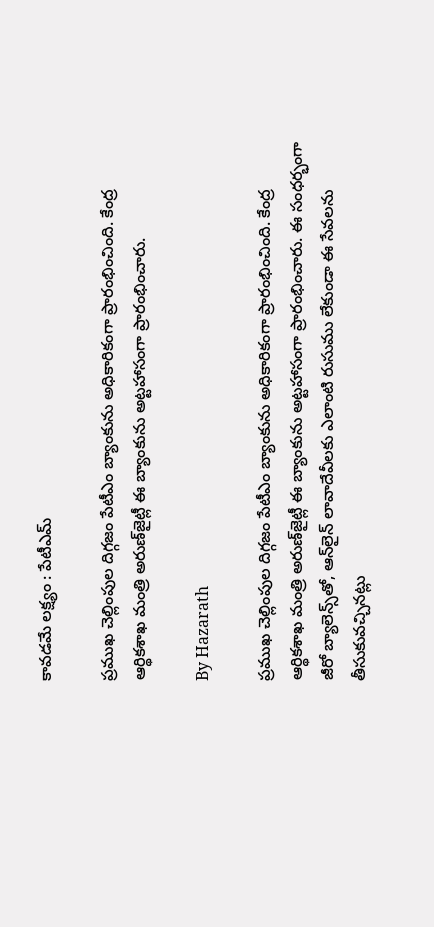కావడమే లక్ష్యం : పేటీఎమ్

ప్రముఖ చెల్లింపుల దిగ్గజం పేటీఎం బ్యాంకును అధికారికంగా ప్రారంభించింది. కేంద్ర ఆర్థికశాఖ మంత్రి అరుణ్‌జైట్లీ ఈ బ్యాంకును అట్టహాసంగా ప్రారంభించారు.

By Hazarath

ప్రముఖ చెల్లింపుల దిగ్గజం పేటీఎం బ్యాంకును అధికారికంగా ప్రారంభించింది. కేంద్ర ఆర్థికశాఖ మంత్రి అరుణ్‌జైట్లీ ఈ బ్యాంకును అట్టహాసంగా ప్రారంభించారు. ఈ సంధర్భంగా జీరో బ్యాలెన్స్‌తో, ఆన్‌లైన్‌ లావాదేవీలకు ఎలాంటి రుసుము లేకుండా ఈ సేవలను తీసుకువచ్చినట్లు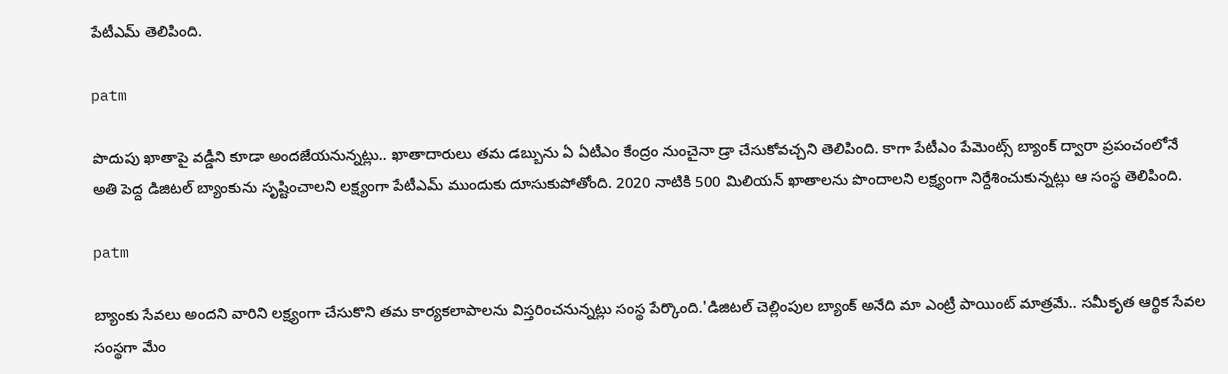పేటీఎమ్ తెలిపింది.

patm

పొదుపు ఖాతాపై వడ్డీని కూడా అందజేయనున్నట్లు.. ఖాతాదారులు తమ డబ్బును ఏ ఏటీఎం కేంద్రం నుంచైనా డ్రా చేసుకోవచ్చని తెలిపింది. కాగా పేటీఎం పేమెంట్స్‌ బ్యాంక్‌ ద్వారా ప్రపంచంలోనే అతి పెద్ద డిజిటల్‌ బ్యాంకును సృష్టించాలని లక్ష్యంగా పేటీఎమ్ ముందుకు దూసుకుపోతోంది. 2020 నాటికి 500 మిలియన్‌ ఖాతాలను పొందాలని లక్ష్యంగా నిర్దేశించుకున్నట్లు ఆ సంస్థ తెలిపింది.

patm

బ్యాంకు సేవలు అందని వారిని లక్ష్యంగా చేసుకొని తమ కార్యకలాపాలను విస్తరించనున్నట్లు సంస్థ పేర్కొంది.'డిజిటల్‌ చెల్లింపుల బ్యాంక్‌ అనేది మా ఎంట్రీ పాయింట్‌ మాత్రమే.. సమీకృత ఆర్థిక సేవల సంస్థగా మేం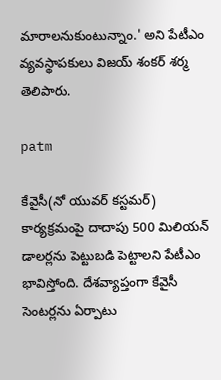మారాలనుకుంటున్నాం.' అని పేటీఎం వ్యవస్థాపకులు విజయ్‌ శంకర్‌ శర్మ తెలిపారు.

patm

కేవైసీ(నో యువర్‌ కస్టమర్‌) కార్యక్రమంపై దాదాపు 500 మిలియన్‌ డాలర్లను పెట్టుబడి పెట్టాలని పేటీఎం భావిస్తోంది. దేశవ్యాప్తంగా కేవైసీ సెంటర్లను ఏర్పాటు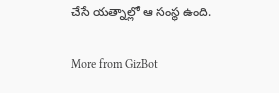చేసే యత్నాల్లో ఆ సంస్థ ఉంది.

More from GizBot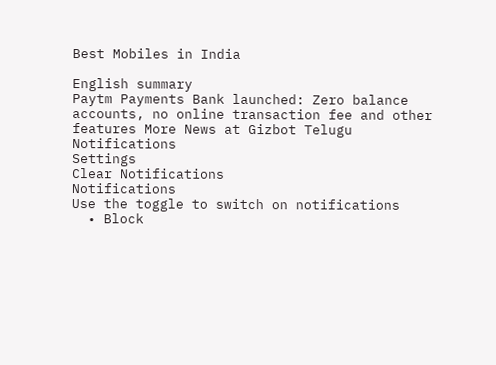Best Mobiles in India

English summary
Paytm Payments Bank launched: Zero balance accounts, no online transaction fee and other features More News at Gizbot Telugu
Notifications
Settings
Clear Notifications
Notifications
Use the toggle to switch on notifications
  • Block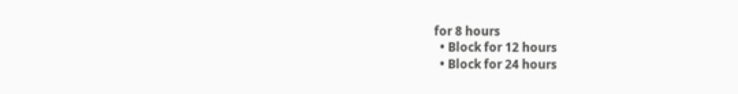for 8 hours
  • Block for 12 hours
  • Block for 24 hours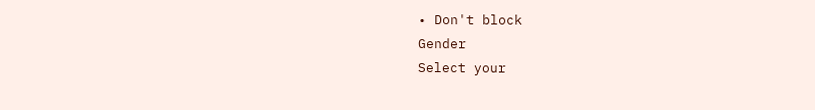• Don't block
Gender
Select your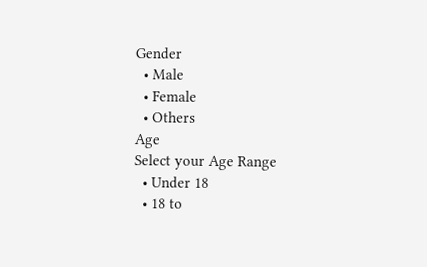Gender
  • Male
  • Female
  • Others
Age
Select your Age Range
  • Under 18
  • 18 to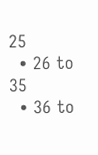25
  • 26 to 35
  • 36 to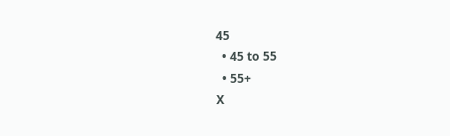45
  • 45 to 55
  • 55+
X